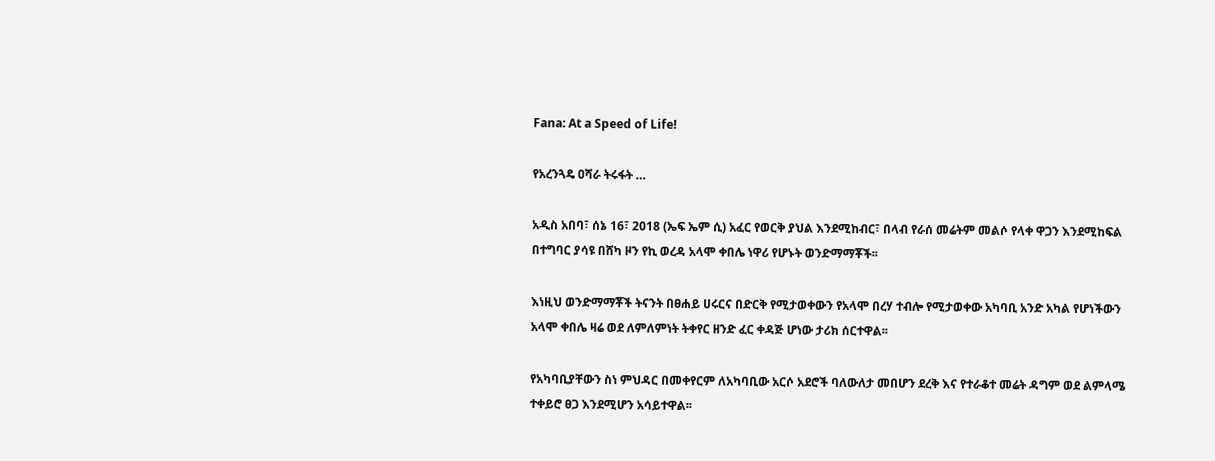Fana: At a Speed of Life!

የአረንጓዴ ዐሻራ ትሩፋት …

አዲስ አበባ፣ ሰኔ 16፣ 2018 (ኤፍ ኤም ሲ) አፈር የወርቅ ያህል እንደሚከብር፣ በላብ የራሰ መሬትም መልሶ የላቀ ዋጋን እንደሚከፍል በተግባር ያሳዩ በሸካ ዞን የኪ ወረዳ አላሞ ቀበሌ ነዋሪ የሆኑት ወንድማማቾች፡፡

እነዚህ ወንድማማቾች ትናንት በፀሐይ ሀሩርና በድርቅ የሚታወቀውን የአላሞ በረሃ ተብሎ የሚታወቀው አካባቢ አንድ አካል የሆነችውን አላሞ ቀበሌ ዛሬ ወደ ለምለምነት ትቀየር ዘንድ ፈር ቀዳጅ ሆነው ታሪክ ሰርተዋል፡፡

የአካባቢያቸውን ስነ ምህዳር በመቀየርም ለአካባቢው አርሶ አደሮች ባለውለታ መበሆን ደረቅ እና የተራቆተ መሬት ዳግም ወደ ልምላሜ ተቀይሮ ፀጋ እንደሚሆን አሳይተዋል፡፡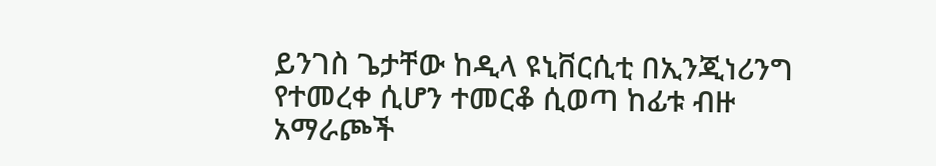ይንገስ ጌታቸው ከዲላ ዩኒቨርሲቲ በኢንጂነሪንግ የተመረቀ ሲሆን ተመርቆ ሲወጣ ከፊቱ ብዙ አማራጮች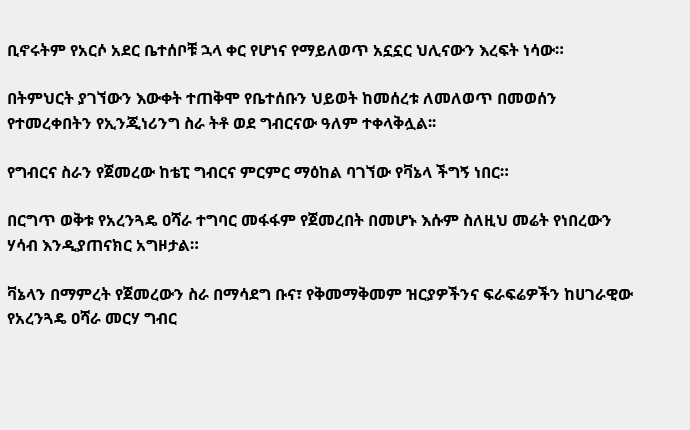ቢኖሩትም የአርሶ አደር ቤተሰቦቹ ኋላ ቀር የሆነና የማይለወጥ አኗኗር ህሊናውን እረፍት ነሳው።

በትምህርት ያገኘውን እውቀት ተጠቅሞ የቤተሰቡን ህይወት ከመሰረቱ ለመለወጥ በመወሰን የተመረቀበትን የኢንጂነሪንግ ስራ ትቶ ወደ ግብርናው ዓለም ተቀላቅሏል፡፡

የግብርና ስራን የጀመረው ከቴፒ ግብርና ምርምር ማዕከል ባገኘው የቫኔላ ችግኝ ነበር።

በርግጥ ወቅቱ የአረንጓዴ ዐሻራ ተግባር መፋፋም የጀመረበት በመሆኑ እሱም ስለዚህ መሬት የነበረውን ሃሳብ እንዲያጠናክር አግዞታል።

ቫኔላን በማምረት የጀመረውን ስራ በማሳደግ ቡና፣ የቅመማቅመም ዝርያዎችንና ፍራፍሬዎችን ከሀገራዊው የአረንጓዴ ዐሻራ መርሃ ግብር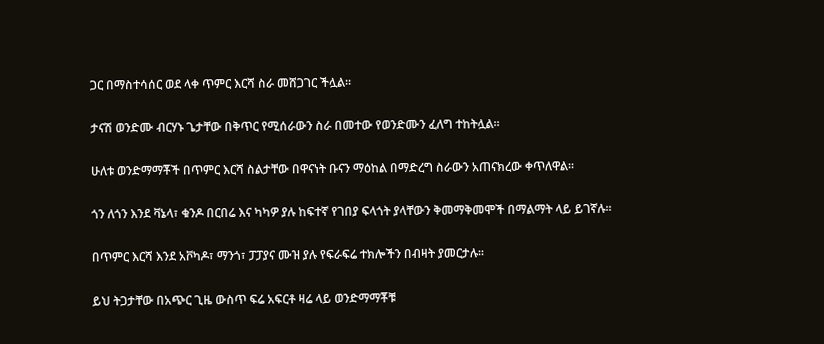ጋር በማስተሳሰር ወደ ላቀ ጥምር እርሻ ስራ መሸጋገር ችሏል፡፡

ታናሽ ወንድሙ ብርሃኑ ጌታቸው በቅጥር የሚሰራውን ስራ በመተው የወንድሙን ፈለግ ተከትሏል፡፡

ሁለቱ ወንድማማቾች በጥምር እርሻ ስልታቸው በዋናነት ቡናን ማዕከል በማድረግ ስራውን አጠናክረው ቀጥለዋል፡፡

ጎን ለጎን እንደ ቫኔላ፣ ቁንዶ በርበሬ እና ካካዎ ያሉ ከፍተኛ የገበያ ፍላጎት ያላቸውን ቅመማቅመሞች በማልማት ላይ ይገኛሉ፡፡

በጥምር እርሻ እንደ አቮካዶ፣ ማንጎ፣ ፓፓያና ሙዝ ያሉ የፍራፍሬ ተክሎችን በብዛት ያመርታሉ፡፡

ይህ ትጋታቸው በአጭር ጊዜ ውስጥ ፍሬ አፍርቶ ዛሬ ላይ ወንድማማቾቹ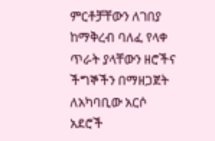ምርቶቻቸውን ለገበያ ከማቅረብ ባለፈ የላቀ ጥራት ያላቸውን ዘሮችና ችግኞችን በማዘጋጀት ለአካባቢው አርሶ አደሮች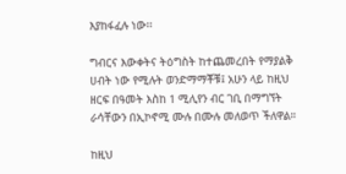እያከፋፈሉ ነው፡፡

ግብርና እውቀትና ትዕግስት ከተጨመረበት የማያልቅ ሀብት ነው የሚሉት ወንድማማቾቹ፤ አሁን ላይ ከዚህ ዘርፍ በዓመት እስከ 1 ሚሊየን ብር ገቢ በማግኘት ራሳቸውን በኢኮኖሚ ሙሉ በሙሉ መለወጥ ችለዋል።

ከዚህ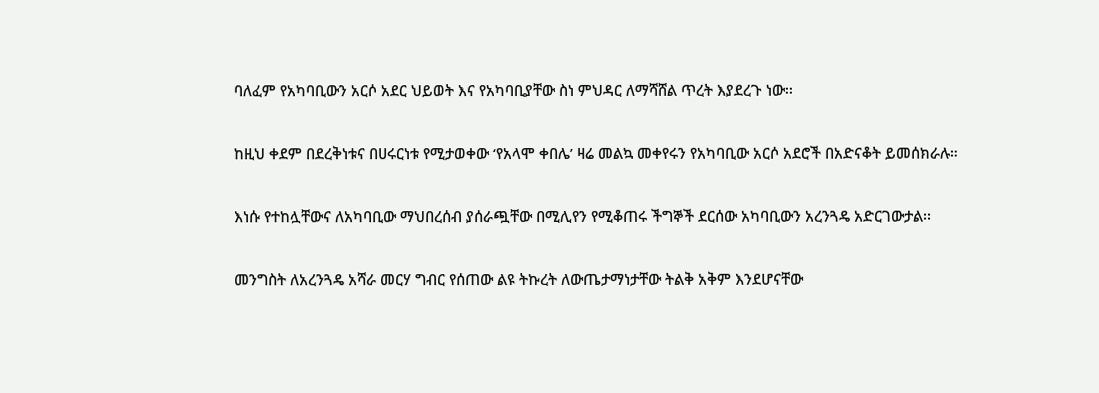ባለፈም የአካባቢውን አርሶ አደር ህይወት እና የአካባቢያቸው ስነ ምህዳር ለማሻሸል ጥረት እያደረጉ ነው፡፡

ከዚህ ቀደም በደረቅነቱና በሀሩርነቱ የሚታወቀው ‘የአላሞ ቀበሌ’ ዛሬ መልኳ መቀየሩን የአካባቢው አርሶ አደሮች በአድናቆት ይመሰክራሉ።

እነሱ የተከሏቸውና ለአካባቢው ማህበረሰብ ያሰራጯቸው በሚሊየን የሚቆጠሩ ችግኞች ደርሰው አካባቢውን አረንጓዴ አድርገውታል፡፡

መንግስት ለአረንጓዴ አሻራ መርሃ ግብር የሰጠው ልዩ ትኩረት ለውጤታማነታቸው ትልቅ አቅም እንደሆናቸው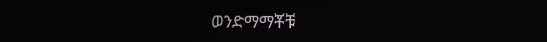ወንድማማቾቹ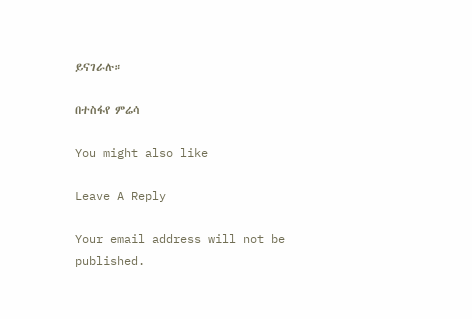ይናገራሉ።

በተስፋየ ምሬሳ

You might also like

Leave A Reply

Your email address will not be published.